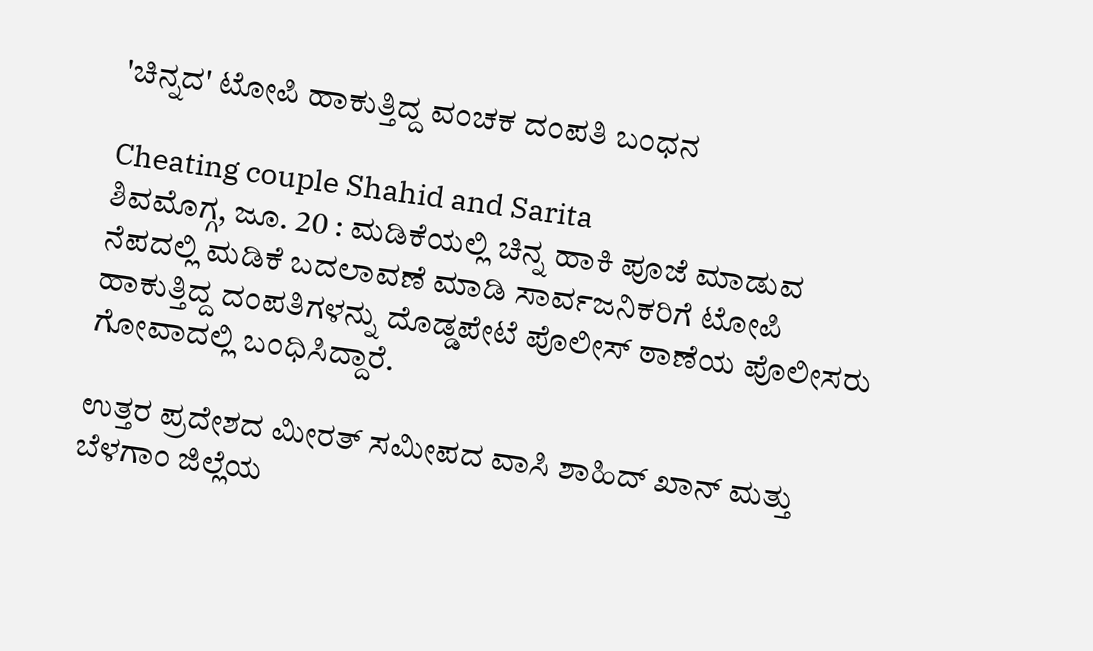'ಚಿನ್ನದ' ಟೋಪಿ ಹಾಕುತ್ತಿದ್ದ ವಂಚಕ ದಂಪತಿ ಬಂಧನ

Cheating couple Shahid and Sarita
ಶಿವಮೊಗ್ಗ, ಜೂ. 20 : ಮಡಿಕೆಯಲ್ಲಿ ಚಿನ್ನ ಹಾಕಿ ಪೂಜೆ ಮಾಡುವ ನೆಪದಲ್ಲಿ ಮಡಿಕೆ ಬದಲಾವಣೆ ಮಾಡಿ ಸಾರ್ವಜನಿಕರಿಗೆ ಟೋಪಿ ಹಾಕುತ್ತಿದ್ದ ದಂಪತಿಗಳನ್ನು ದೊಡ್ಡಪೇಟೆ ಪೊಲೀಸ್ ಠಾಣೆಯ ಪೊಲೀಸರು ಗೋವಾದಲ್ಲಿ ಬಂಧಿಸಿದ್ದಾರೆ.

ಉತ್ತರ ಪ್ರದೇಶದ ಮೀರತ್ ಸಮೀಪದ ವಾಸಿ ಶಾಹಿದ್ ಖಾನ್ ಮತ್ತು ಬೆಳಗಾಂ ಜಿಲ್ಲೆಯ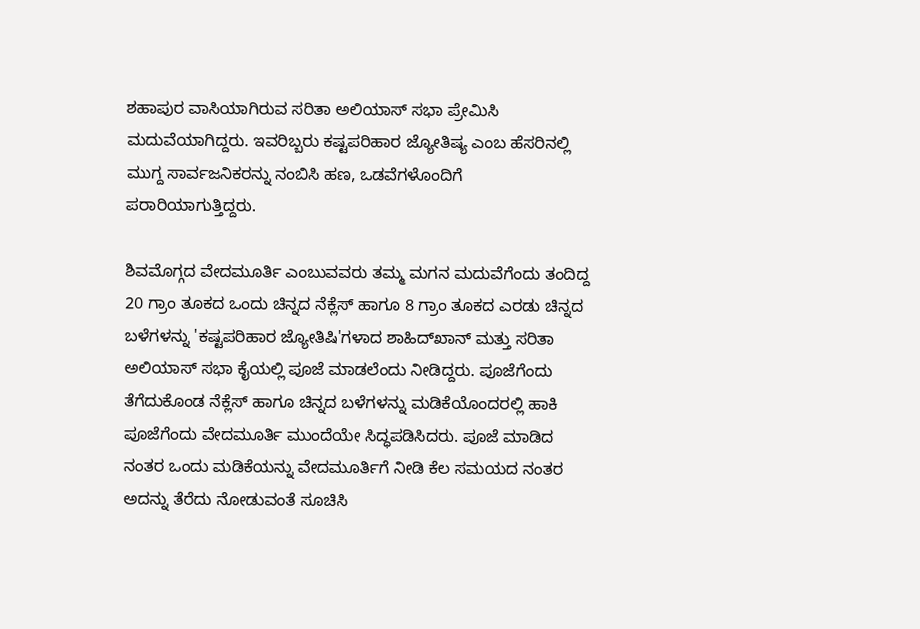ಶಹಾಪುರ ವಾಸಿಯಾಗಿರುವ ಸರಿತಾ ಅಲಿಯಾಸ್ ಸಭಾ ಪ್ರೇಮಿಸಿ ಮದುವೆಯಾಗಿದ್ದರು. ಇವರಿಬ್ಬರು ಕಷ್ಟಪರಿಹಾರ ಜ್ಯೋತಿಷ್ಯ ಎಂಬ ಹೆಸರಿನಲ್ಲಿ ಮುಗ್ದ ಸಾರ್ವಜನಿಕರನ್ನು ನಂಬಿಸಿ ಹಣ, ಒಡವೆಗಳೊಂದಿಗೆ ಪರಾರಿಯಾಗುತ್ತಿದ್ದರು.

ಶಿವಮೊಗ್ಗದ ವೇದಮೂರ್ತಿ ಎಂಬುವವರು ತಮ್ಮ ಮಗನ ಮದುವೆಗೆಂದು ತಂದಿದ್ದ 20 ಗ್ರಾಂ ತೂಕದ ಒಂದು ಚಿನ್ನದ ನೆಕ್ಲೆಸ್ ಹಾಗೂ 8 ಗ್ರಾಂ ತೂಕದ ಎರಡು ಚಿನ್ನದ ಬಳೆಗಳನ್ನು 'ಕಷ್ಟಪರಿಹಾರ ಜ್ಯೋತಿಷಿ'ಗಳಾದ ಶಾಹಿದ್‌ಖಾನ್ ಮತ್ತು ಸರಿತಾ ಅಲಿಯಾಸ್ ಸಭಾ ಕೈಯಲ್ಲಿ ಪೂಜೆ ಮಾಡಲೆಂದು ನೀಡಿದ್ದರು. ಪೂಜೆಗೆಂದು ತೆಗೆದುಕೊಂಡ ನೆಕ್ಲೆಸ್ ಹಾಗೂ ಚಿನ್ನದ ಬಳೆಗಳನ್ನು ಮಡಿಕೆಯೊಂದರಲ್ಲಿ ಹಾಕಿ ಪೂಜೆಗೆಂದು ವೇದಮೂರ್ತಿ ಮುಂದೆಯೇ ಸಿದ್ಧಪಡಿಸಿದರು. ಪೂಜೆ ಮಾಡಿದ ನಂತರ ಒಂದು ಮಡಿಕೆಯನ್ನು ವೇದಮೂರ್ತಿಗೆ ನೀಡಿ ಕೆಲ ಸಮಯದ ನಂತರ ಅದನ್ನು ತೆರೆದು ನೋಡುವಂತೆ ಸೂಚಿಸಿ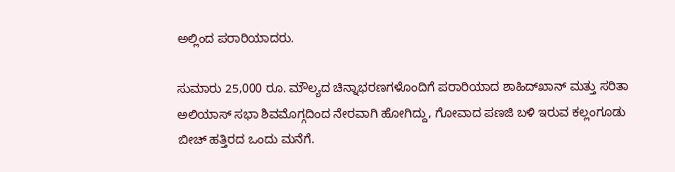ಅಲ್ಲಿಂದ ಪರಾರಿಯಾದರು.

ಸುಮಾರು 25,000 ರೂ. ಮೌಲ್ಯದ ಚಿನ್ನಾಭರಣಗಳೊಂದಿಗೆ ಪರಾರಿಯಾದ ಶಾಹಿದ್‌ಖಾನ್ ಮತ್ತು ಸರಿತಾ ಅಲಿಯಾಸ್ ಸಭಾ ಶಿವಮೊಗ್ಗದಿಂದ ನೇರವಾಗಿ ಹೋಗಿದ್ದು, ಗೋವಾದ ಪಣಜಿ ಬಳಿ ಇರುವ ಕಲ್ಲಂಗೂಡು ಬೀಚ್ ಹತ್ತಿರದ ಒಂದು ಮನೆಗೆ.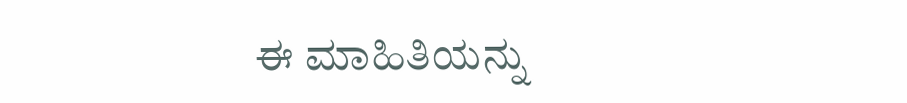ಈ ಮಾಹಿತಿಯನ್ನು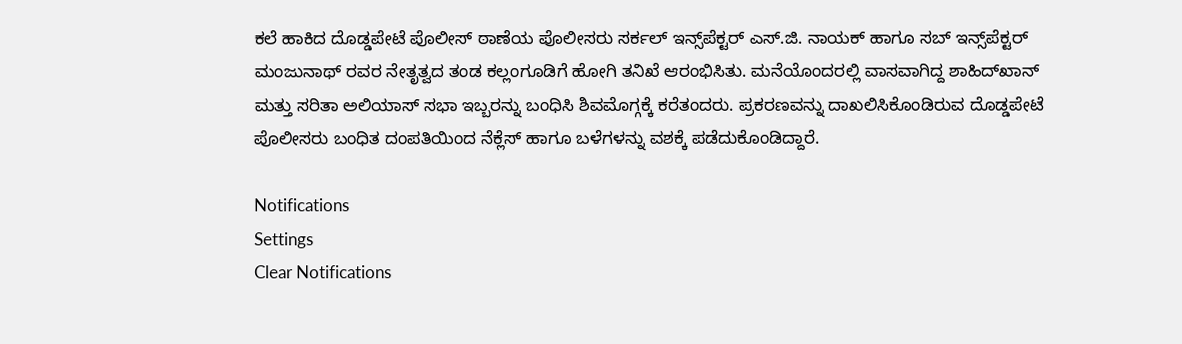ಕಲೆ ಹಾಕಿದ ದೊಡ್ಡಪೇಟೆ ಪೊಲೀಸ್ ಠಾಣೆಯ ಪೊಲೀಸರು ಸರ್ಕಲ್ ಇನ್ಸ್‌ಪೆಕ್ಟರ್ ಎಸ್.ಜಿ. ನಾಯಕ್ ಹಾಗೂ ಸಬ್ ಇನ್ಸ್‌ಪೆಕ್ಟರ್ ಮಂಜುನಾಥ್ ರವರ ನೇತೃತ್ವದ ತಂಡ ಕಲ್ಲಂಗೂಡಿಗೆ ಹೋಗಿ ತನಿಖೆ ಆರಂಭಿಸಿತು. ಮನೆಯೊಂದರಲ್ಲಿ ವಾಸವಾಗಿದ್ದ ಶಾಹಿದ್‌ಖಾನ್ ಮತ್ತು ಸರಿತಾ ಅಲಿಯಾಸ್ ಸಭಾ ಇಬ್ಬರನ್ನು ಬಂಧಿಸಿ ಶಿವಮೊಗ್ಗಕ್ಕೆ ಕರೆತಂದರು. ಪ್ರಕರಣವನ್ನು ದಾಖಲಿಸಿಕೊಂಡಿರುವ ದೊಡ್ಡಪೇಟೆ ಪೊಲೀಸರು ಬಂಧಿತ ದಂಪತಿಯಿಂದ ನೆಕ್ಲೆಸ್ ಹಾಗೂ ಬಳೆಗಳನ್ನು ವಶಕ್ಕೆ ಪಡೆದುಕೊಂಡಿದ್ದಾರೆ.

Notifications
Settings
Clear Notifications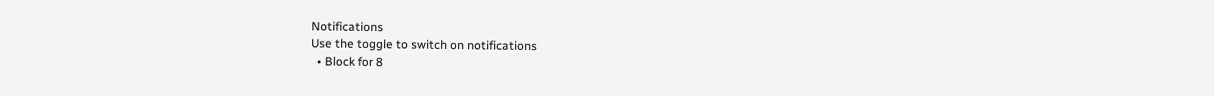Notifications
Use the toggle to switch on notifications
  • Block for 8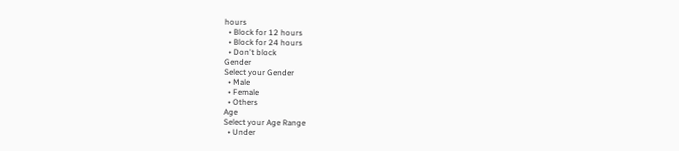hours
  • Block for 12 hours
  • Block for 24 hours
  • Don't block
Gender
Select your Gender
  • Male
  • Female
  • Others
Age
Select your Age Range
  • Under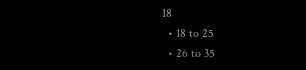18
  • 18 to 25
  • 26 to 35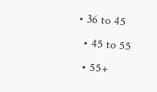• 36 to 45
  • 45 to 55
  • 55+